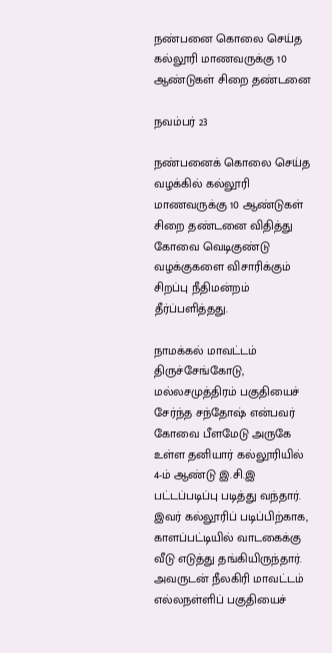நண்பனை கொலை செய்த கல்லூரி மாணவருக்கு 10 ஆண்டுகள் சிறை தண்டனை

நவம்பர் 23

நண்பனைக் கொலை செய்த வழக்கில் கல்லூரி மாணவருக்கு 10 ஆண்டுகள் சிறை தண்டனை விதித்து கோவை வெடிகுண்டு வழக்குகளை விசாரிக்கும் சிறப்பு நீதிமன்றம் தீர்ப்பளித்தது.

நாமக்கல் மாவட்டம் திருச்சேங்கோடு, மல்லசமுத்திரம் பகுதியைச் சேர்ந்த சந்தோஷ் என்பவர் கோவை பீளமேடு அருகே உள்ள தனியார் கல்லூரியில் 4-ம் ஆண்டு இ.சி.இ பட்டப்படிப்பு படித்து வந்தார். இவர் கல்லூரிப் படிப்பிற்காக, காளப்பட்டியில் வாடகைக்கு வீடு எடுத்து தங்கியிருந்தார். அவருடன் நீலகிரி மாவட்டம் எல்லநள்ளிப் பகுதியைச்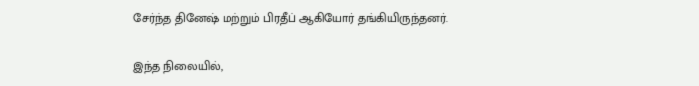சேர்ந்த தினேஷ் மற்றும் பிரதீப் ஆகியோர் தங்கியிருந்தனர்.

இந்த நிலையில்,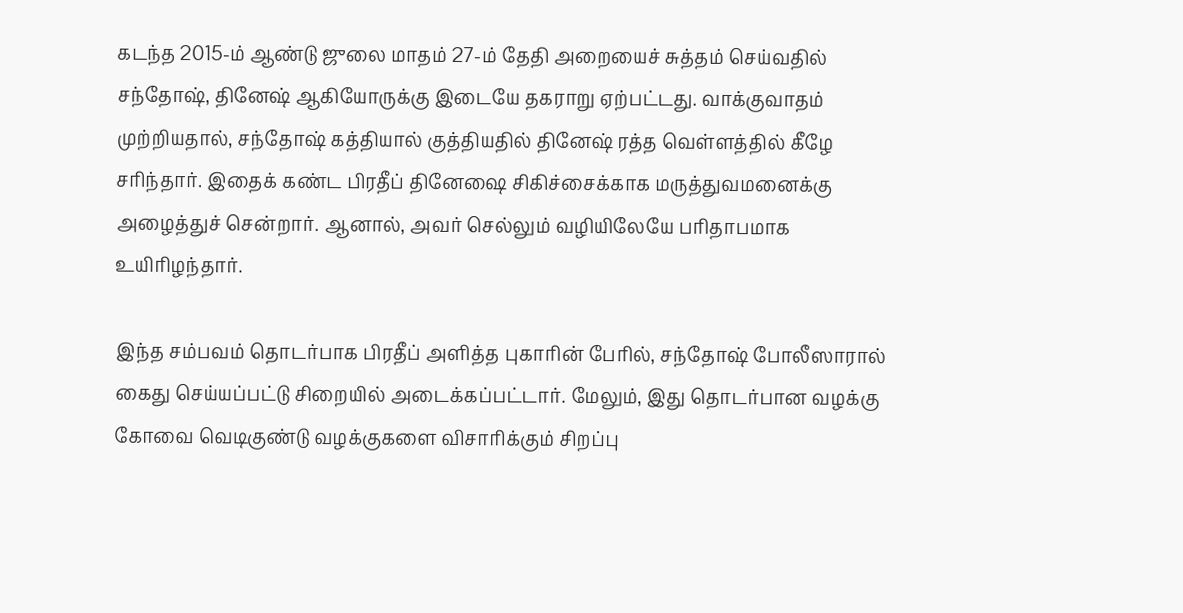கடந்த 2015-ம் ஆண்டு ஜுலை மாதம் 27-ம் தேதி அறையைச் சுத்தம் செய்வதில் சந்தோஷ், தினேஷ் ஆகியோருக்கு இடையே தகராறு ஏற்பட்டது. வாக்குவாதம் முற்றியதால், சந்தோஷ் கத்தியால் குத்தியதில் தினேஷ் ரத்த வெள்ளத்தில் கீழே சரிந்தார். இதைக் கண்ட பிரதீப் தினேஷை சிகிச்சைக்காக மருத்துவமனைக்கு அழைத்துச் சென்றார். ஆனால், அவர் செல்லும் வழியிலேயே பரிதாபமாக உயிரிழந்தார்.

இந்த சம்பவம் தொடர்பாக பிரதீப் அளித்த புகாரின் பேரில், சந்தோஷ் போலீஸாரால் கைது செய்யப்பட்டு சிறையில் அடைக்கப்பட்டார். மேலும், இது தொடர்பான வழக்கு கோவை வெடிகுண்டு வழக்குகளை விசாரிக்கும் சிறப்பு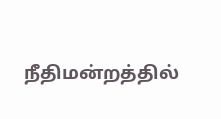நீதிமன்றத்தில்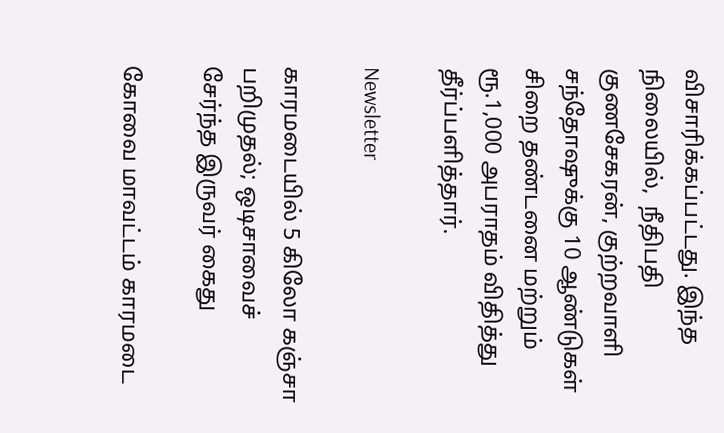விசாரிக்கப்பட்டது. இந்த நிலையில்,  நீதிபதி குணசேகரன், குற்றவாளி சந்தோஷுக்கு 10 ஆண்டுகள் சிறை தண்டனை மற்றும் ரூ.1,000 அபராதம் விதித்து தீர்ப்பளித்தார்.

Newsletter

காரமடையில் 5 கிலோ கஞ்சா பறிமுதல்; ஒடிசாவைச் சேர்ந்த இருவர் கைது

கோவை மாவட்டம் காரமடை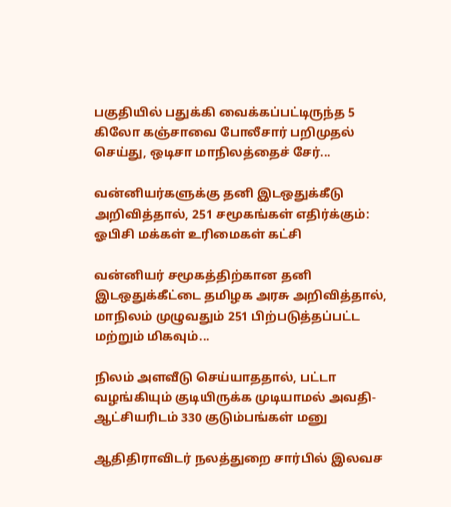பகுதியில் பதுக்கி வைக்கப்பட்டிருந்த 5 கிலோ கஞ்சாவை போலீசார் பறிமுதல் செய்து, ஒடிசா மாநிலத்தைச் சேர்...

வன்னியர்களுக்கு தனி இடஒதுக்கீடு அறிவித்தால், 251 சமூகங்கள் எதிர்க்கும்: ஓபிசி மக்கள் உரிமைகள் கட்சி

வன்னியர் சமூகத்திற்கான தனி இடஒதுக்கீட்டை தமிழக அரசு அறிவித்தால், மாநிலம் முழுவதும் 251 பிற்படுத்தப்பட்ட மற்றும் மிகவும்...

நிலம் அளவீடு செய்யாததால், பட்டா வழங்கியும் குடியிருக்க முடியாமல் அவதி- ஆட்சியரிடம் 330 குடும்பங்கள் மனு

ஆதிதிராவிடர் நலத்துறை சார்பில் இலவச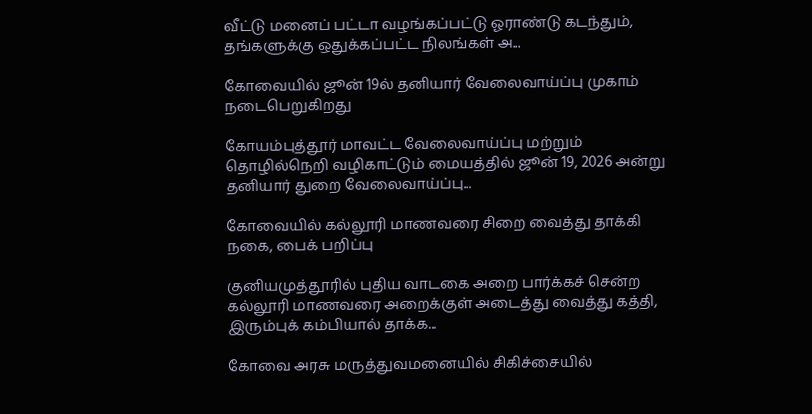வீட்டு மனைப் பட்டா வழங்கப்பட்டு ஓராண்டு கடந்தும், தங்களுக்கு ஒதுக்கப்பட்ட நிலங்கள் அ...

கோவையில் ஜூன் 19ல் தனியார் வேலைவாய்ப்பு முகாம் நடைபெறுகிறது

கோயம்புத்தூர் மாவட்ட வேலைவாய்ப்பு மற்றும் தொழில்நெறி வழிகாட்டும் மையத்தில் ஜூன் 19, 2026 அன்று தனியார் துறை வேலைவாய்ப்பு...

கோவையில் கல்லூரி மாணவரை சிறை வைத்து தாக்கி நகை, பைக் பறிப்பு

குனியமுத்தூரில் புதிய வாடகை அறை பார்க்கச் சென்ற கல்லூரி மாணவரை அறைக்குள் அடைத்து வைத்து கத்தி, இரும்புக் கம்பியால் தாக்க...

கோவை அரசு மருத்துவமனையில் சிகிச்சையில்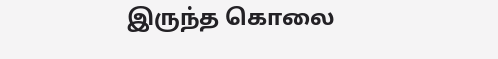இருந்த கொலை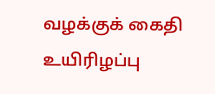வழக்குக் கைதி உயிரிழப்பு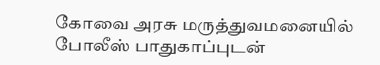கோவை அரசு மருத்துவமனையில் போலீஸ் பாதுகாப்புடன்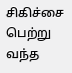சிகிச்சை பெற்று வந்த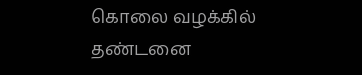கொலை வழக்கில் தண்டனை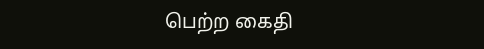பெற்ற கைதி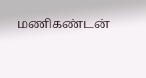மணிகண்டன்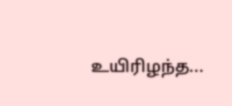உயிரிழந்த...